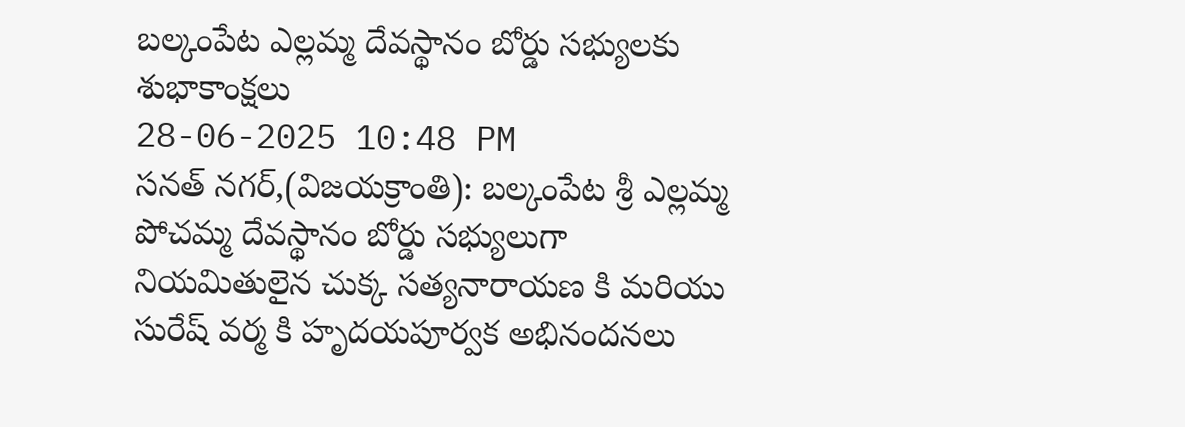బల్కంపేట ఎల్లమ్మ దేవస్థానం బోర్డు సభ్యులకు శుభాకాంక్షలు
28-06-2025 10:48 PM
సనత్ నగర్,(విజయక్రాంతి): బల్కంపేట శ్రీ ఎల్లమ్మ పోచమ్మ దేవస్థానం బోర్డు సభ్యులుగా నియమితులైన చుక్క సత్యనారాయణ కి మరియు సురేష్ వర్మ కి హృదయపూర్వక అభినందనలు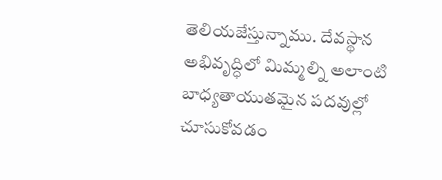తెలియజేస్తున్నాము. దేవస్థాన అభివృద్ధిలో మిమ్మల్ని అలాంటి బాధ్యతాయుతమైన పదవుల్లో చూసుకోవడం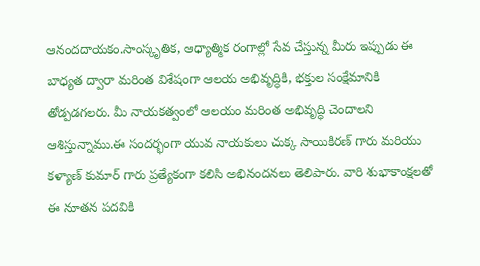ఆనందదాయకం.సాంస్కృతిక, ఆధ్యాత్మిక రంగాల్లో సేవ చేస్తున్న మీరు ఇప్పుడు ఈ బాధ్యత ద్వారా మరింత విశేషంగా ఆలయ అభివృద్ధికి, భక్తుల సంక్షేమానికి తోడ్పడగలరు. మీ నాయకత్వంలో ఆలయం మరింత అభివృద్ధి చెందాలని ఆశిస్తున్నాము.ఈ సందర్భంగా యువ నాయకులు చుక్క సాయికిరణ్ గారు మరియు కళ్యాణ్ కుమార్ గారు ప్రత్యేకంగా కలిసి అభినందనలు తెలిపారు. వారి శుభాకాంక్షలతో ఈ నూతన పదవికి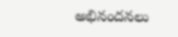అభినందనలు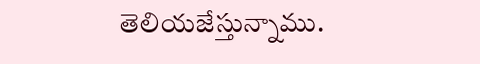తెలియజేస్తున్నాము.